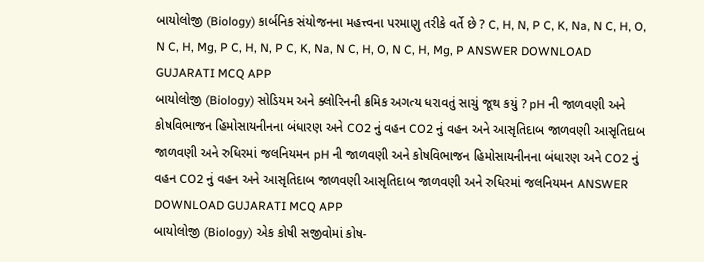બાયોલોજી (Biology) કાર્બનિક સંયોજનના મહત્ત્વના પરમાણુ તરીકે વર્તે છે ? C, H, N, P C, K, Na, N C, H, O, N C, H, Mg, P C, H, N, P C, K, Na, N C, H, O, N C, H, Mg, P ANSWER DOWNLOAD GUJARATI MCQ APP
બાયોલોજી (Biology) સોડિયમ અને ક્લોરિનની ક્રમિક અગત્ય ધરાવતું સાચું જૂથ કયું ? pH ની જાળવણી અને કોષવિભાજન હિમોસાયનીનના બંધારણ અને CO2 નું વહન CO2 નું વહન અને આસૃતિદાબ જાળવણી આસૃતિદાબ જાળવણી અને રુધિરમાં જલનિયમન pH ની જાળવણી અને કોષવિભાજન હિમોસાયનીનના બંધારણ અને CO2 નું વહન CO2 નું વહન અને આસૃતિદાબ જાળવણી આસૃતિદાબ જાળવણી અને રુધિરમાં જલનિયમન ANSWER DOWNLOAD GUJARATI MCQ APP
બાયોલોજી (Biology) એક કોષી સજીવોમાં કોષ-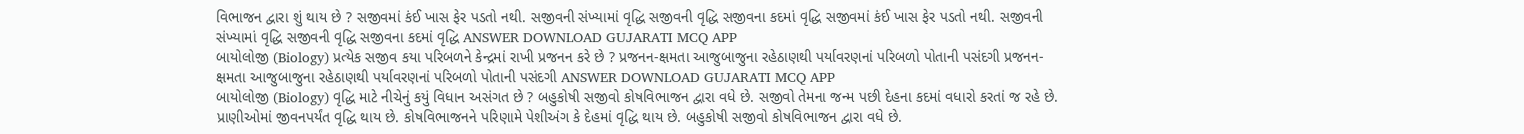વિભાજન દ્વારા શું થાય છે ? સજીવમાં કંઈ ખાસ ફેર પડતો નથી. સજીવની સંખ્યામાં વૃદ્ધિ સજીવની વૃદ્ધિ સજીવના કદમાં વૃદ્ધિ સજીવમાં કંઈ ખાસ ફેર પડતો નથી. સજીવની સંખ્યામાં વૃદ્ધિ સજીવની વૃદ્ધિ સજીવના કદમાં વૃદ્ધિ ANSWER DOWNLOAD GUJARATI MCQ APP
બાયોલોજી (Biology) પ્રત્યેક સજીવ કયા પરિબળને કેન્દ્રમાં રાખી પ્રજનન કરે છે ? પ્રજનન-ક્ષમતા આજુબાજુના રહેઠાણથી પર્યાવરણનાં પરિબળો પોતાની પસંદગી પ્રજનન-ક્ષમતા આજુબાજુના રહેઠાણથી પર્યાવરણનાં પરિબળો પોતાની પસંદગી ANSWER DOWNLOAD GUJARATI MCQ APP
બાયોલોજી (Biology) વૃદ્ધિ માટે નીચેનું કયું વિધાન અસંગત છે ? બહુકોષી સજીવો કોષવિભાજન દ્વારા વધે છે. સજીવો તેમના જન્મ પછી દેહના કદમાં વધારો કરતાં જ રહે છે. પ્રાણીઓમાં જીવનપર્યંત વૃદ્ધિ થાય છે. કોષવિભાજનને પરિણામે પેશીઅંગ કે દેહમાં વૃદ્ધિ થાય છે. બહુકોષી સજીવો કોષવિભાજન દ્વારા વધે છે.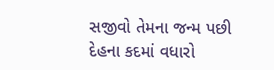સજીવો તેમના જન્મ પછી દેહના કદમાં વધારો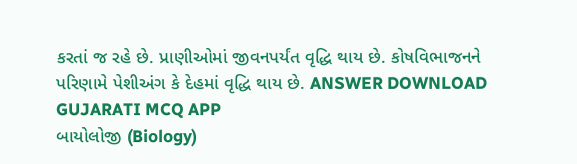કરતાં જ રહે છે. પ્રાણીઓમાં જીવનપર્યંત વૃદ્ધિ થાય છે. કોષવિભાજનને પરિણામે પેશીઅંગ કે દેહમાં વૃદ્ધિ થાય છે. ANSWER DOWNLOAD GUJARATI MCQ APP
બાયોલોજી (Biology)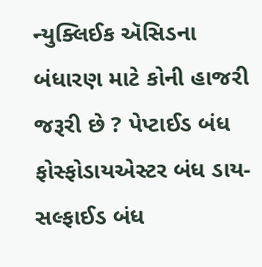ન્યુક્લિઈક ઍસિડના બંધારણ માટે કોની હાજરી જરૂરી છે ? પેપ્ટાઈડ બંધ ફોસ્ફોડાયએસ્ટર બંધ ડાય-સલ્ફાઈડ બંધ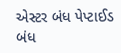એસ્ટર બંધ પેપ્ટાઈડ બંધ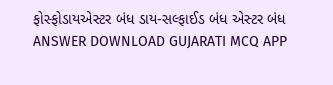ફોસ્ફોડાયએસ્ટર બંધ ડાય-સલ્ફાઈડ બંધ એસ્ટર બંધ ANSWER DOWNLOAD GUJARATI MCQ APP